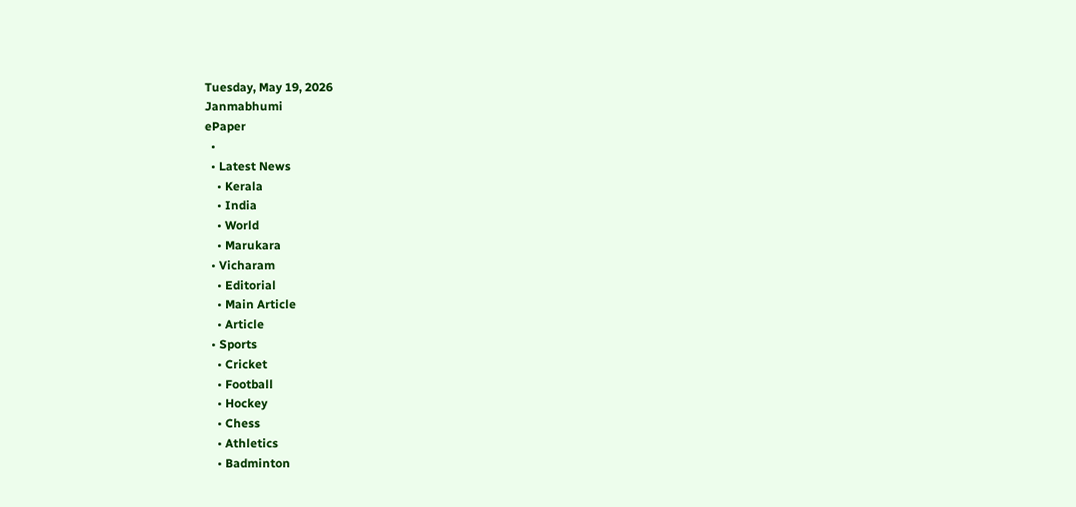Tuesday, May 19, 2026
Janmabhumi
ePaper
  •
  • Latest News
    • Kerala
    • India
    • World
    • Marukara
  • Vicharam
    • Editorial
    • Main Article
    • Article
  • Sports
    • Cricket
    • Football
    • Hockey
    • Chess
    • Athletics
    • Badminton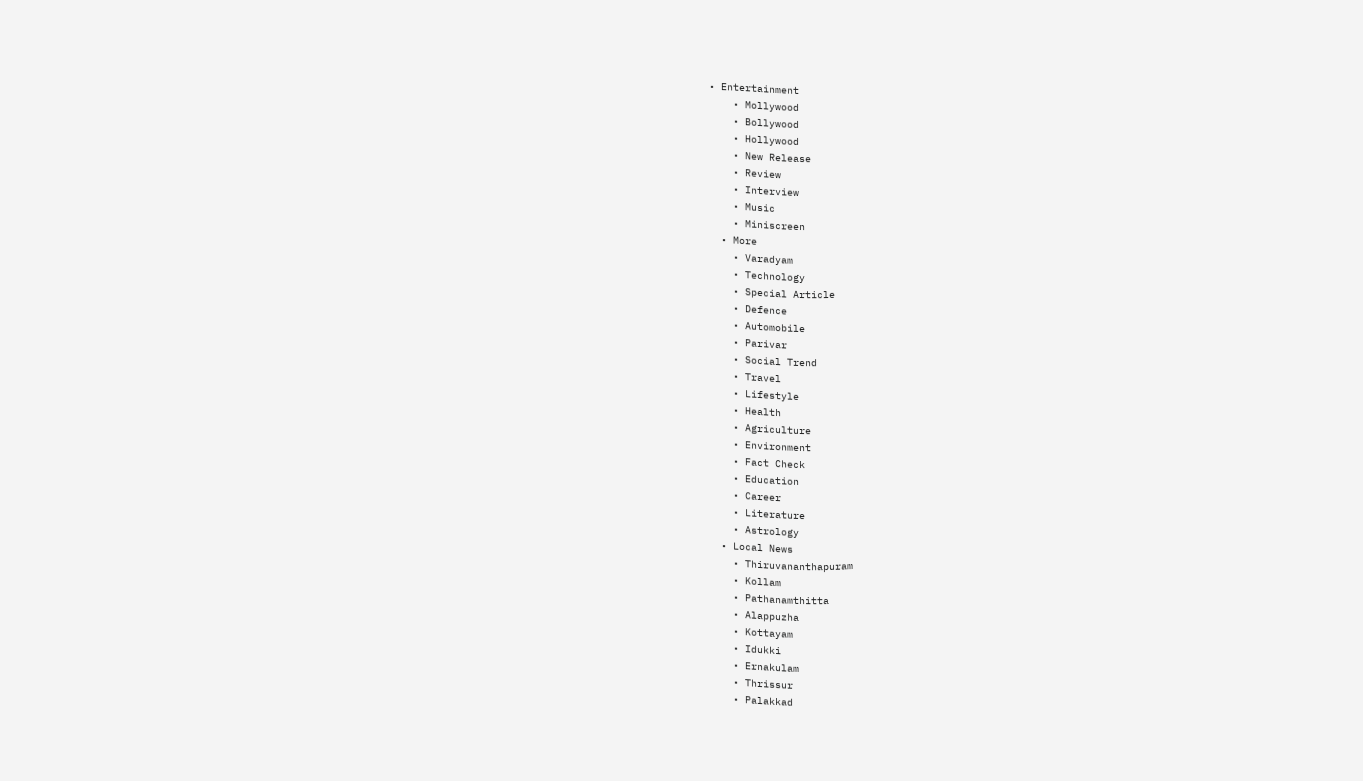• Entertainment
    • Mollywood
    • Bollywood
    • Hollywood
    • New Release
    • Review
    • Interview
    • Music
    • Miniscreen
  • More
    • Varadyam
    • Technology
    • Special Article
    • Defence
    • Automobile
    • Parivar
    • Social Trend
    • Travel
    • Lifestyle
    • Health
    • Agriculture
    • Environment
    • Fact Check
    • Education
    • Career
    • Literature
    • Astrology
  • Local News
    • Thiruvananthapuram
    • Kollam
    • Pathanamthitta
    • Alappuzha
    • Kottayam
    • Idukki
    • Ernakulam
    • Thrissur
    • Palakkad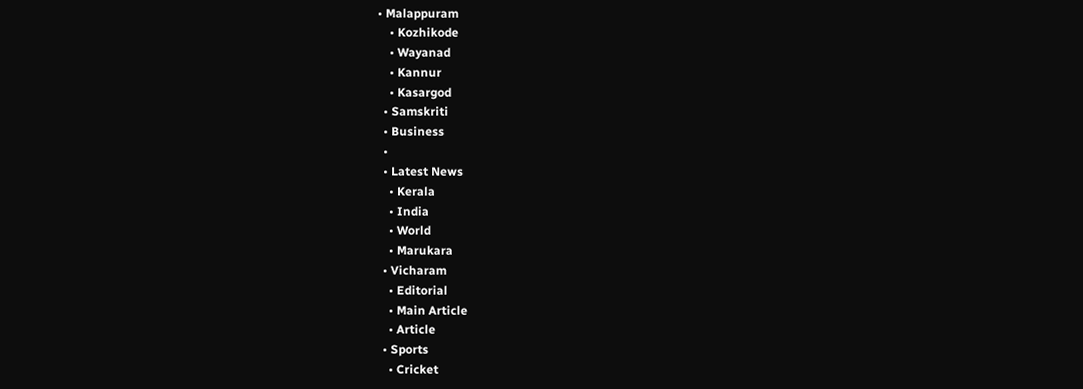• Malappuram
    • Kozhikode
    • Wayanad
    • Kannur
    • Kasargod
  • Samskriti
  • Business
  •
  • Latest News
    • Kerala
    • India
    • World
    • Marukara
  • Vicharam
    • Editorial
    • Main Article
    • Article
  • Sports
    • Cricket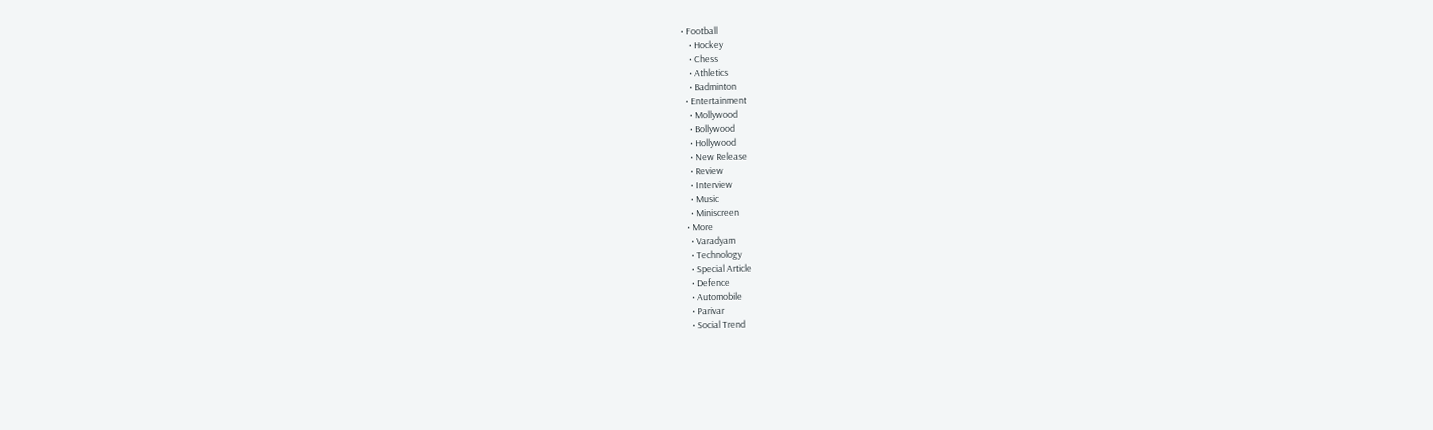• Football
    • Hockey
    • Chess
    • Athletics
    • Badminton
  • Entertainment
    • Mollywood
    • Bollywood
    • Hollywood
    • New Release
    • Review
    • Interview
    • Music
    • Miniscreen
  • More
    • Varadyam
    • Technology
    • Special Article
    • Defence
    • Automobile
    • Parivar
    • Social Trend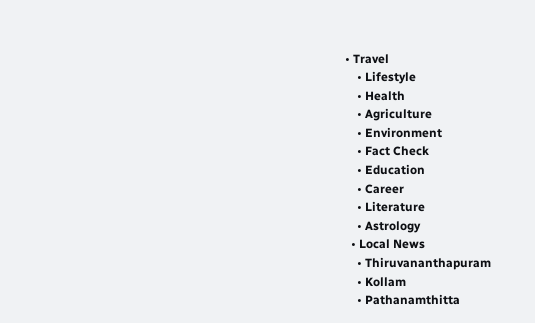• Travel
    • Lifestyle
    • Health
    • Agriculture
    • Environment
    • Fact Check
    • Education
    • Career
    • Literature
    • Astrology
  • Local News
    • Thiruvananthapuram
    • Kollam
    • Pathanamthitta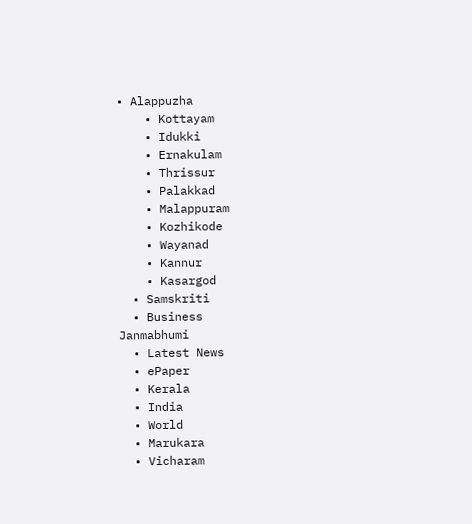• Alappuzha
    • Kottayam
    • Idukki
    • Ernakulam
    • Thrissur
    • Palakkad
    • Malappuram
    • Kozhikode
    • Wayanad
    • Kannur
    • Kasargod
  • Samskriti
  • Business
Janmabhumi
  • Latest News
  • ePaper
  • Kerala
  • India
  • World
  • Marukara
  • Vicharam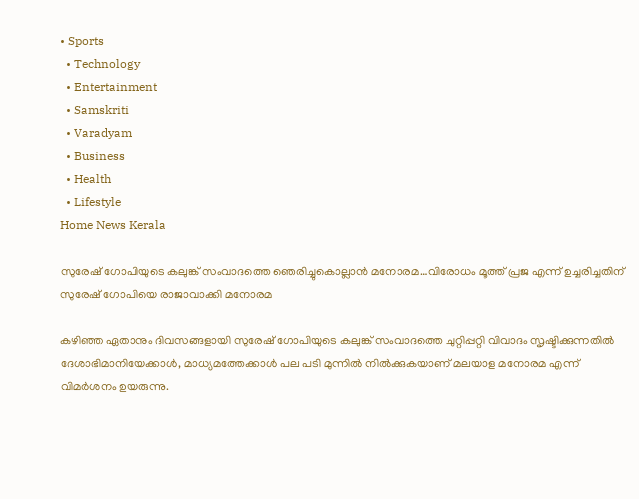• Sports
  • Technology
  • Entertainment
  • Samskriti
  • Varadyam
  • Business
  • Health
  • Lifestyle
Home News Kerala

സുരേഷ് ഗോപിയുടെ കലുങ്ക് സംവാദത്തെ ഞെരിച്ചുകൊല്ലാന്‍ മനോരമ…വിരോധം മൂത്ത് പ്രജ എന്ന് ഉച്ചരിച്ചതിന് സുരേഷ് ഗോപിയെ രാജാവാക്കി മനോരമ

കഴിഞ്ഞ ഏതാനും ദിവസങ്ങളായി സുരേഷ് ഗോപിയുടെ കലുങ്ക് സംവാദത്തെ ചുറ്റിപ്പറ്റി വിവാദം സൃഷ്ടിക്കുന്നതില്‍ ദേശാഭിമാനിയേക്കാള്‍, മാധ്യമത്തേക്കാള്‍ പല പടി മുന്നില്‍ നില്‍ക്കുകയാണ് മലയാള മനോരമ എന്ന് വിമര്‍ശനം ഉയരുന്നു.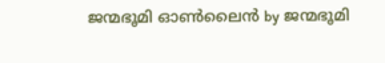ജന്മഭൂമി ഓണ്‍ലൈന്‍ by ജന്മഭൂമി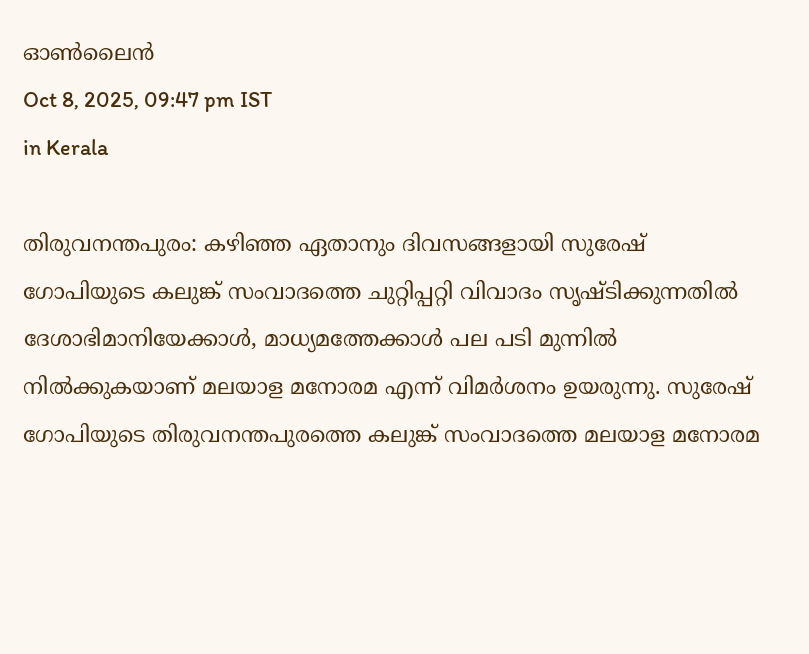ഓണ്‍ലൈന്‍
Oct 8, 2025, 09:47 pm IST
in Kerala

തിരുവനന്തപുരം: കഴിഞ്ഞ ഏതാനും ദിവസങ്ങളായി സുരേഷ് ഗോപിയുടെ കലുങ്ക് സംവാദത്തെ ചുറ്റിപ്പറ്റി വിവാദം സൃഷ്ടിക്കുന്നതില്‍ ദേശാഭിമാനിയേക്കാള്‍, മാധ്യമത്തേക്കാള്‍ പല പടി മുന്നില്‍ നില്‍ക്കുകയാണ് മലയാള മനോരമ എന്ന് വിമര്‍ശനം ഉയരുന്നു. സുരേഷ് ഗോപിയുടെ തിരുവനന്തപുരത്തെ കലുങ്ക് സംവാദത്തെ മലയാള മനോരമ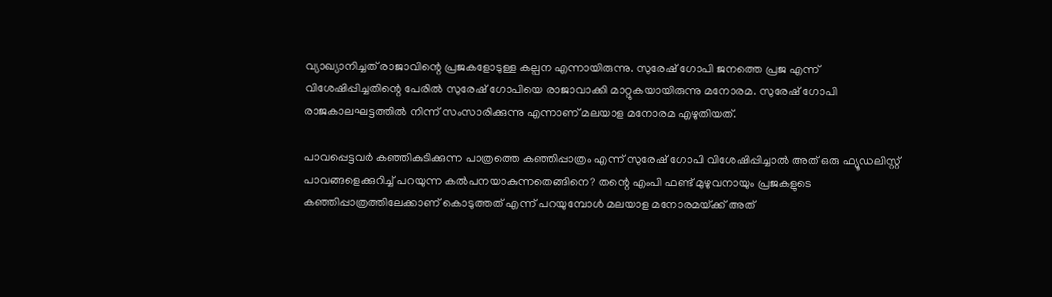വ്യാഖ്യാനിച്ചത് രാജാവിന്റെ പ്രജകളോടുള്ള കല്പന എന്നായിരുന്നു. സുരേഷ് ഗോപി ജനത്തെ പ്രജ എന്ന് വിശേഷിപ്പിച്ചതിന്റെ പേരില്‍ സുരേഷ് ഗോപിയെ രാജാവാക്കി മാറ്റുകയായിരുന്നു മനോരമ. സുരേഷ് ഗോപി രാജകാലഘട്ടത്തില്‍ നിന്ന് സംസാരിക്കുന്നു എന്നാണ് മലയാള മനോരമ എഴുതിയത്.

പാവപ്പെട്ടവര്‍ കഞ്ഞികുടിക്കുന്ന പാത്രത്തെ കഞ്ഞിപ്പാത്രം എന്ന് സുരേഷ് ഗോപി വിശേഷിപ്പിച്ചാല്‍ അത് ഒരു ഫ്യൂഡലിസ്റ്റ് പാവങ്ങളെക്കുറിച്ച് പറയുന്ന കല്‍പനയാകുന്നതെങ്ങിനെ? തന്റെ എംപി ഫണ്ട് മുഴുവനായും പ്രജകളുടെ കഞ്ഞിപ്പാത്രത്തിലേക്കാണ് കൊടുത്തത് എന്ന് പറയുമ്പോള്‍ മലയാള മനോരമയ്‌ക്ക് അത്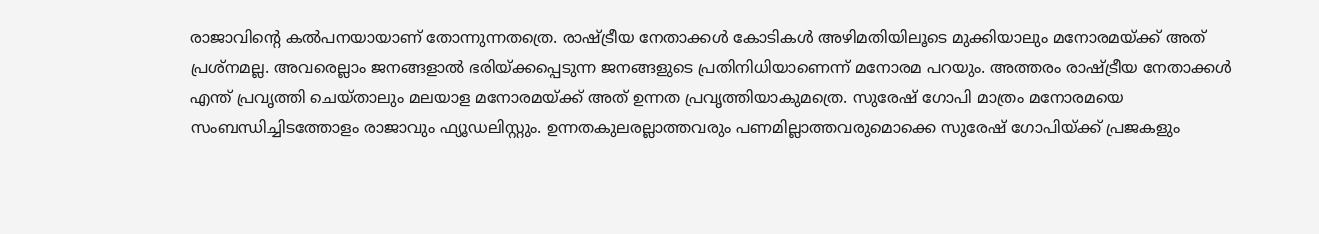രാജാവിന്റെ കല്‍പനയായാണ് തോന്നുന്നതത്രെ. രാഷ്‌ട്രീയ നേതാക്കള്‍ കോടികള്‍ അഴിമതിയിലൂടെ മുക്കിയാലും മനോരമയ്‌ക്ക് അത് പ്രശ്നമല്ല. അവരെല്ലാം ജനങ്ങളാല്‍ ഭരിയ്‌ക്കപ്പെടുന്ന ജനങ്ങളുടെ പ്രതിനിധിയാണെന്ന് മനോരമ പറയും. അത്തരം രാഷ്‌ട്രീയ നേതാക്കള്‍ എന്ത് പ്രവൃത്തി ചെയ്താലും മലയാള മനോരമയ്‌ക്ക് അത് ഉന്നത പ്രവൃത്തിയാകുമത്രെ. സുരേഷ് ഗോപി മാത്രം മനോരമയെ സംബന്ധിച്ചിടത്തോളം രാജാവും ഫ്യൂഡലിസ്റ്റും. ഉന്നതകുലരല്ലാത്തവരും പണമില്ലാത്തവരുമൊക്കെ സുരേഷ് ഗോപിയ്‌ക്ക് പ്രജകളും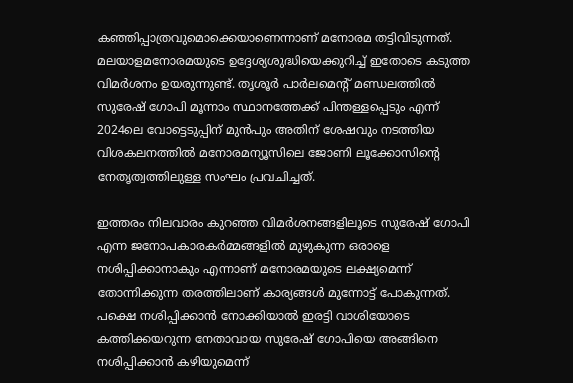കഞ്ഞിപ്പാത്രവുമൊക്കെയാണെന്നാണ് മനോരമ തട്ടിവിടുന്നത്. മലയാളമനോരമയുടെ ഉദ്ദേശ്യശുദ്ധിയെക്കുറിച്ച് ഇതോടെ കടുത്ത വിമര്‍ശനം ഉയരുന്നുണ്ട്. തൃശൂര്‍ പാര്‍ലമെന്‍റ് മണ്ഡലത്തില്‍ സുരേഷ് ഗോപി മൂന്നാം സ്ഥാനത്തേക്ക് പിന്തള്ളപ്പെടും എന്ന് 2024ലെ വോട്ടെടുപ്പിന് മുന്‍പും അതിന് ശേഷവും നടത്തിയ വിശകലനത്തില്‍ മനോരമന്യൂസിലെ ജോണി ലൂക്കോസിന്റെ നേതൃത്വത്തിലുള്ള സംഘം പ്രവചിച്ചത്.

ഇത്തരം നിലവാരം കുറഞ്ഞ വിമര്‍ശനങ്ങളിലൂടെ സുരേഷ് ഗോപി എന്ന ജനോപകാരകര്‍മ്മങ്ങളില്‍ മുഴുകുന്ന ഒരാളെ നശിപ്പിക്കാനാകും എന്നാണ് മനോരമയുടെ ലക്ഷ്യമെന്ന് തോന്നിക്കുന്ന തരത്തിലാണ് കാര്യങ്ങള്‍ മുന്നോട്ട് പോകുന്നത്. പക്ഷെ നശിപ്പിക്കാന്‍ നോക്കിയാല്‍ ഇരട്ടി വാശിയോടെ കത്തിക്കയറുന്ന നേതാവായ സുരേഷ് ഗോപിയെ അങ്ങിനെ നശിപ്പിക്കാന്‍ കഴിയുമെന്ന്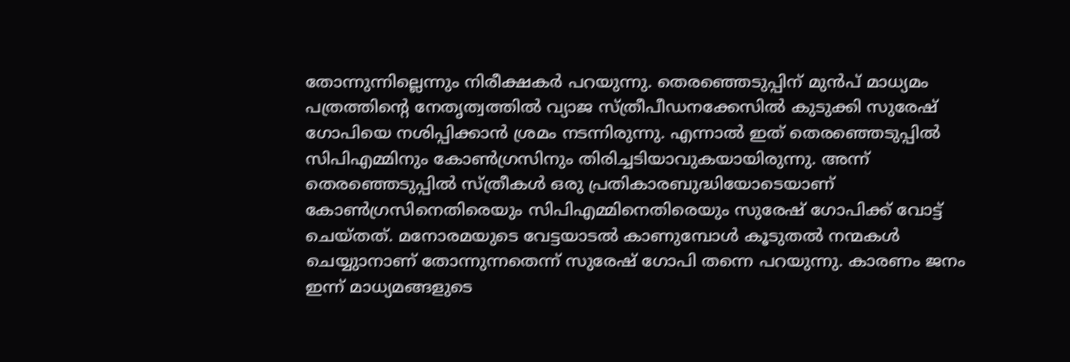തോന്നുന്നില്ലെന്നും നിരീക്ഷകര്‍ പറയുന്നു. തെരഞ്ഞെടുപ്പിന് മുന്‍പ് മാധ്യമം പത്രത്തിന്റെ നേതൃത്വത്തില്‍ വ്യാജ സ്ത്രീപീഡനക്കേസില്‍ കുടുക്കി സുരേഷ് ഗോപിയെ നശിപ്പിക്കാന്‍ ശ്രമം നടന്നിരുന്നു. എന്നാല്‍ ഇത് തെരഞ്ഞെടുപ്പില്‍ സിപിഎമ്മിനും കോണ്‍ഗ്രസിനും തിരിച്ചടിയാവുകയായിരുന്നു. അന്ന് തെരഞ്ഞെടുപ്പില്‍ സ്ത്രീകള്‍ ഒരു പ്രതികാരബുദ്ധിയോടെയാണ് കോണ്‍ഗ്രസിനെതിരെയും സിപിഎമ്മിനെതിരെയും സുരേഷ് ഗോപിക്ക് വോട്ട് ചെയ്തത്. മനോരമയുടെ വേട്ടയാടല്‍ കാണുമ്പോള്‍ കൂടുതല്‍ നന്മകള്‍ ചെയ്യുാനാണ് തോന്നുന്നതെന്ന് സുരേഷ് ഗോപി തന്നെ പറയുന്നു. കാരണം ജനം ഇന്ന് മാധ്യമങ്ങളുടെ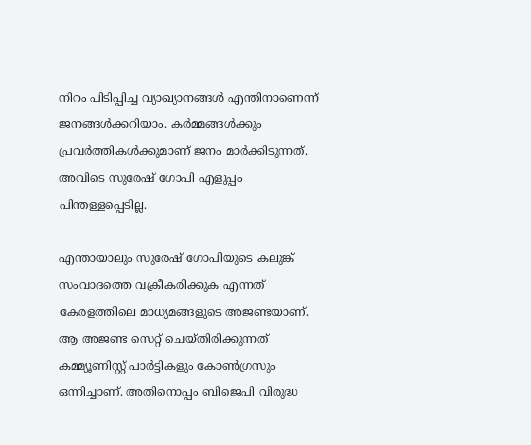നിറം പിടിപ്പിച്ച വ്യാഖ്യാനങ്ങള്‍ എന്തിനാണെന്ന് ജനങ്ങള്‍ക്കറിയാം. കര്‍മ്മങ്ങള്‍ക്കും പ്രവര്‍ത്തികള്‍ക്കുമാണ് ജനം മാര്‍ക്കിടുന്നത്. അവിടെ സുരേഷ് ഗോപി എളുപ്പം പിന്തള്ളപ്പെടില്ല.

എന്തായാലും സുരേഷ് ഗോപിയുടെ കലുങ്ക് സംവാദത്തെ വക്രീകരിക്കുക എന്നത് കേരളത്തിലെ മാധ്യമങ്ങളുടെ അജണ്ടയാണ്. ആ അജണ്ട സെറ്റ് ചെയ്തിരിക്കുന്നത് കമ്മ്യൂണിസ്റ്റ് പാര്‍ട്ടികളും കോണ്‍ഗ്രസും ഒന്നിച്ചാണ്. അതിനൊപ്പം ബിജെപി വിരുദ്ധ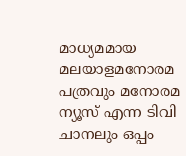മാധ്യമമായ മലയാളമനോരമ പത്രവും മനോരമ ന്യൂസ് എന്ന ടിവി ചാനലും ഒപ്പം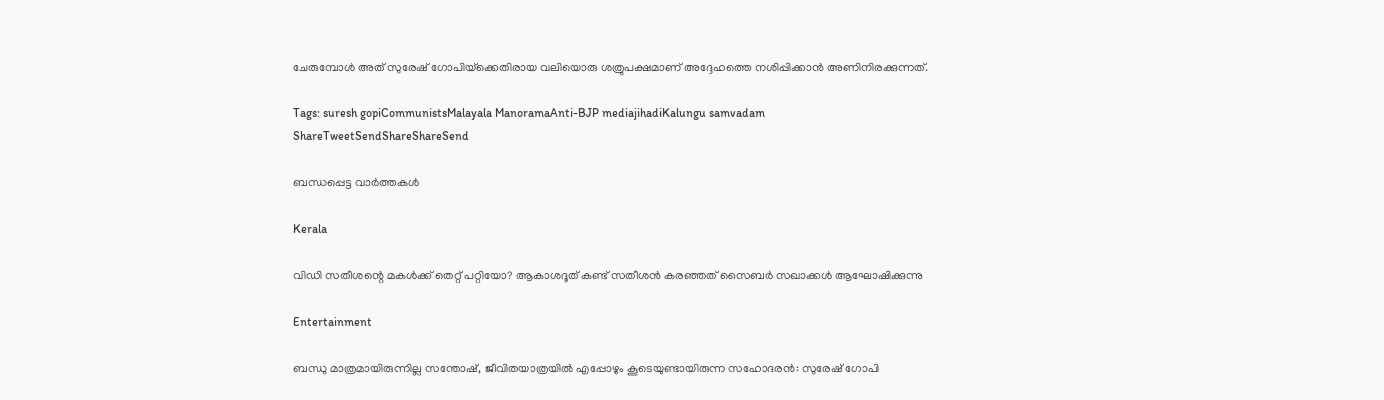ചേരുമ്പോള്‍ അത് സുരേഷ് ഗോപിയ്‌ക്കെതിരായ വലിയൊരു ശത്രുപക്ഷമാണ് അദ്ദേഹത്തെ നശിപ്പിക്കാന്‍ അണിനിരക്കുന്നത്.

Tags: suresh gopiCommunistsMalayala ManoramaAnti-BJP mediajihadiKalungu samvadam
ShareTweetSendShareShareSend

ബന്ധപ്പെട്ട വാര്‍ത്തകള്‍

Kerala

വിഡി സതീശന്റെ മകള്‍ക്ക് തെറ്റ് പറ്റിയോ? ആകാശദൂത് കണ്ട് സതീശന്‍ കരഞ്ഞത് സൈബര്‍ സഖാക്കള്‍ ആഘോഷിക്കുന്നു

Entertainment

ബന്ധു മാത്രമായിരുന്നില്ല സന്തോഷ്, ജീവിതയാത്രയിൽ എപ്പോഴും കൂടെയുണ്ടായിരുന്ന സഹോദരൻ: സുരേഷ് ഗോപി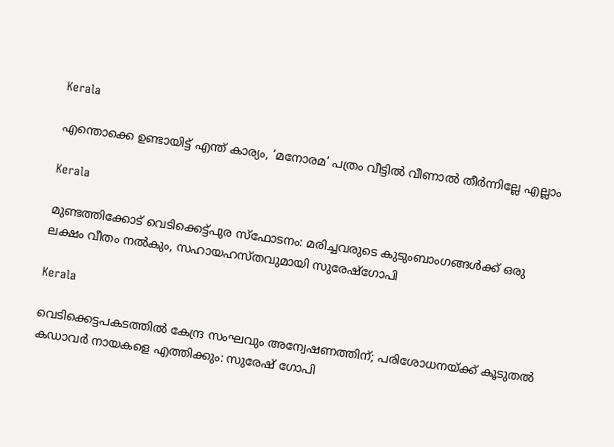Kerala

എന്തൊക്കെ ഉണ്ടായിട്ട് എന്ത് കാര്യം, ‘മനോരമ’ പത്രം വീട്ടിൽ വീണാൽ തീർന്നില്ലേ എല്ലാം

Kerala

മുണ്ടത്തിക്കോട് വെടിക്കെട്ട്പുര സ്ഫോടനം: മരിച്ചവരുടെ കുടുംബാംഗങ്ങൾക്ക് ഒരു ലക്ഷം വീതം നൽകും, സഹായഹസ്തവുമായി സുരേഷ്ഗോപി

Kerala

വെടിക്കെട്ടപകടത്തിൽ കേന്ദ്ര സംഘവും അന്വേഷണത്തിന്; പരിശോധനയ്‌ക്ക് കൂടുതൽ കഡാവർ നായകളെ എത്തിക്കും: സുരേഷ് ഗോപി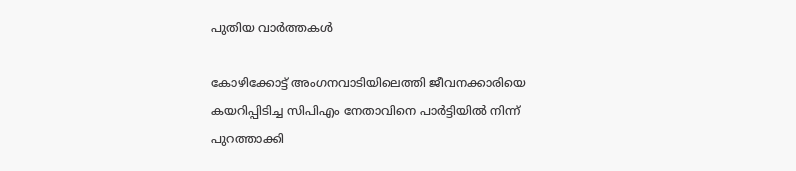പുതിയ വാര്‍ത്തകള്‍

കോഴിക്കോട്ട് അംഗനവാടിയിലെത്തി ജീവനക്കാരിയെ കയറിപ്പിടിച്ച സിപിഎം നേതാവിനെ പാർട്ടിയിൽ നിന്ന് പുറത്താക്കി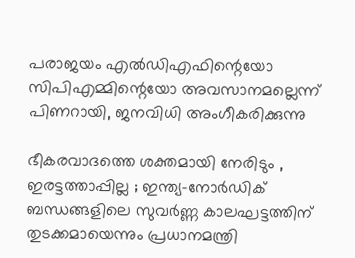പരാജയം എല്‍ഡിഎഫിന്റെയോ സിപിഎമ്മിന്റെയോ അവസാനമല്ലെന്ന് പിണറായി, ജനവിധി അംഗീകരിക്കുന്നു

ഭീകരവാദത്തെ ശക്തമായി നേരിടും , ഇരട്ടത്താപ്പില്ല ; ഇന്ത്യ-നോർഡിക് ബന്ധങ്ങളിലെ സുവർണ്ണ കാലഘട്ടത്തിന് തുടക്കമായെന്നും പ്രധാനമന്ത്രി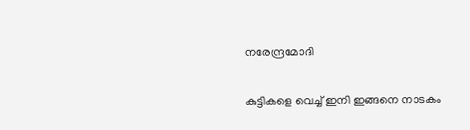നരേന്ദ്രമോദി

കുട്ടികളെ വെച്ച് ഇനി ഇങ്ങനെ നാടകം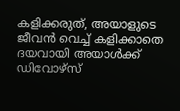കളിക്കരുത്, അയാളുടെ ജീവൻ വെച്ച് കളിക്കാതെ ദയവായി അയാൾക്ക് ഡിവോഴ്സ്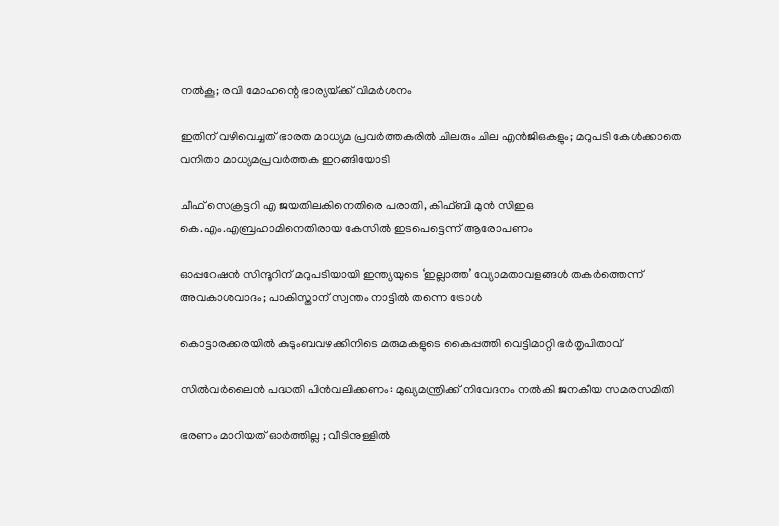നൽകൂ; രവി മോഹന്റെ ഭാര്യയ്‌ക്ക് വിമർശനം

ഇതിന് വഴിവെച്ചത് ഭാരത മാധ്യമ പ്രവർത്തകരിൽ ചിലരും ചില എൻജിഒകളും; മറുപടി കേൾക്കാതെ വനിതാ മാധ്യമപ്രവർത്തക ഇറങ്ങിയോടി

ചീഫ് സെക്രട്ടറി എ ജയതിലകിനെതിരെ പരാതി, കിഫ്ബി മുന്‍ സിഇഒ  കെ.എം.എബ്രഹാമിനെതിരായ കേസില്‍ ഇടപെട്ടെന്ന് ആരോപണം

ഓപ്പറേഷൻ സിന്ദൂറിന് മറുപടിയായി ഇന്ത്യയുടെ ‘ഇല്ലാത്ത’ വ്യോമതാവളങ്ങൾ തകർത്തെന്ന് അവകാശവാദം; പാകിസ്താന് സ്വന്തം നാട്ടിൽ തന്നെ ട്രോൾ

കൊട്ടാരക്കരയിൽ കുടുംബവഴക്കിനിടെ മരുമകളുടെ കൈപ്പത്തി വെട്ടിമാറ്റി ഭർതൃപിതാവ്

സില്‍വര്‍ലൈന്‍ പദ്ധതി പിന്‍വലിക്കണം: മുഖ്യമന്ത്രിക്ക് നിവേദനം നല്‍കി ജനകീയ സമരസമിതി

ഭരണം മാറിയത് ഓർത്തില്ല ; വീടിനുള്ളിൽ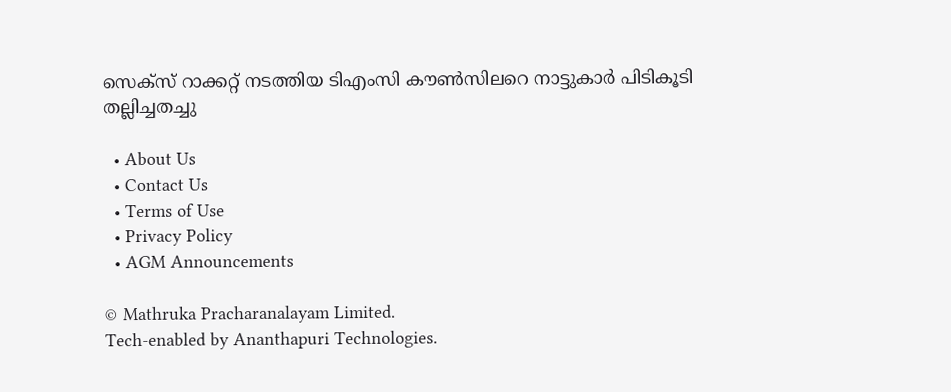സെക്സ് റാക്കറ്റ് നടത്തിയ ടിഎംസി കൗൺസിലറെ നാട്ടുകാർ പിടികൂടി തല്ലിച്ചതച്ചു

  • About Us
  • Contact Us
  • Terms of Use
  • Privacy Policy
  • AGM Announcements

© Mathruka Pracharanalayam Limited.
Tech-enabled by Ananthapuri Technologies.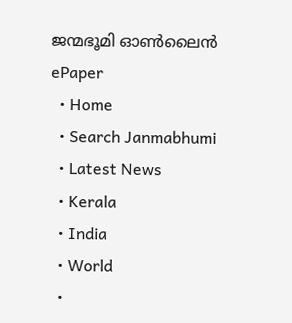ജന്മഭൂമി ഓണ്‍ലൈന്‍
ePaper
  • Home
  • Search Janmabhumi
  • Latest News
  • Kerala
  • India
  • World
  •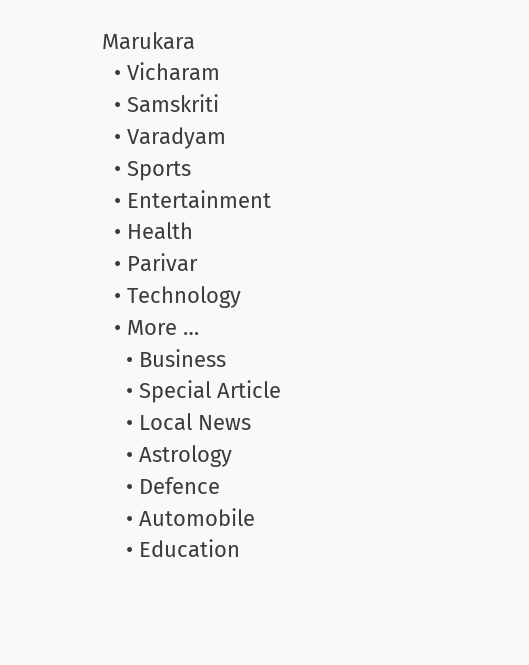Marukara
  • Vicharam
  • Samskriti
  • Varadyam
  • Sports
  • Entertainment
  • Health
  • Parivar
  • Technology
  • More …
    • Business
    • Special Article
    • Local News
    • Astrology
    • Defence
    • Automobile
    • Education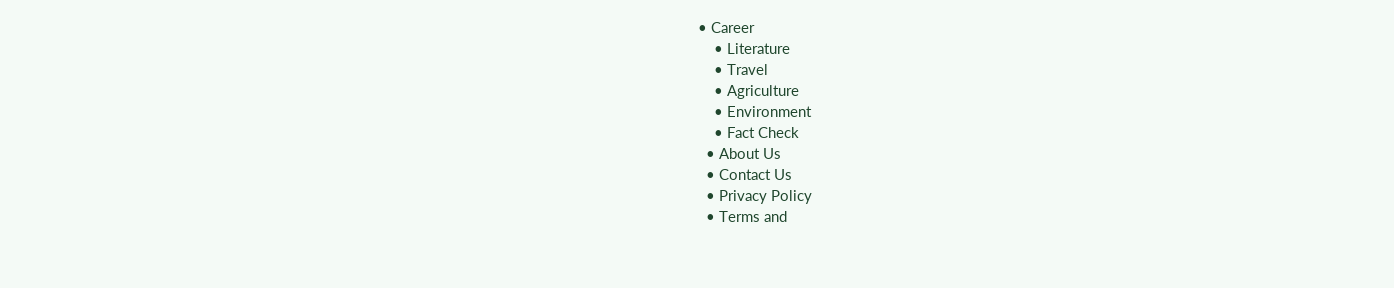• Career
    • Literature
    • Travel
    • Agriculture
    • Environment
    • Fact Check
  • About Us
  • Contact Us
  • Privacy Policy
  • Terms and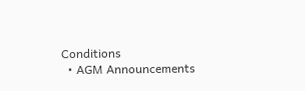Conditions
  • AGM Announcements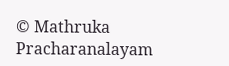© Mathruka Pracharanalayam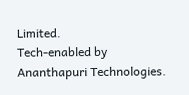Limited.
Tech-enabled by Ananthapuri Technologies.